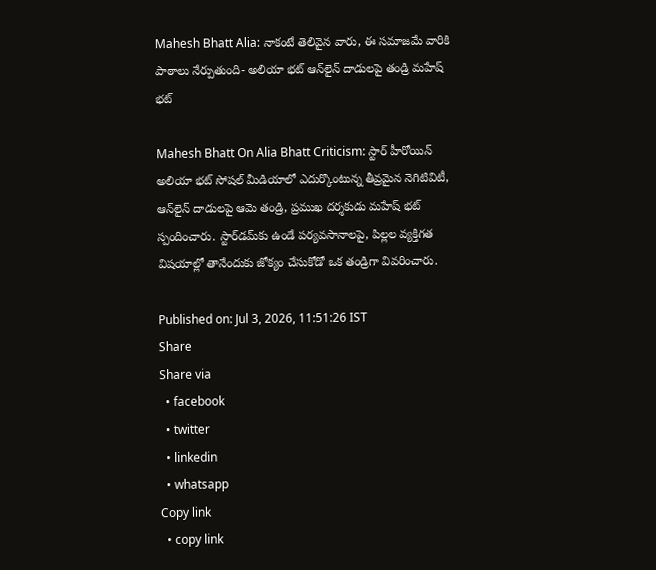Mahesh Bhatt Alia: నాకంటే తెలివైన వారు, ఈ సమాజమే వారికి పాఠాలు నేర్పుతుంది- అలియా భట్ ఆన్‌లైన్ దాడులపై తండ్రి మహేష్ భట్

Mahesh Bhatt On Alia Bhatt Criticism: స్టార్ హీరోయిన్ అలియా భట్ సోషల్ మీడియాలో ఎదుర్కొంటున్న తీవ్రమైన నెగిటివిటీ, ఆన్‌లైన్ దాడులపై ఆమె తండ్రి, ప్రముఖ దర్శకుడు మహేష్ భట్ స్పందించారు. స్టార్‌డమ్‌కు ఉండే పర్యవసానాలపై, పిల్లల వ్యక్తిగత విషయాల్లో తానేందుకు జోక్యం చేసుకోడో ఒక తండ్రిగా వివరించారు.

Published on: Jul 3, 2026, 11:51:26 IST
Share
Share via
  • facebook
  • twitter
  • linkedin
  • whatsapp
Copy link
  • copy link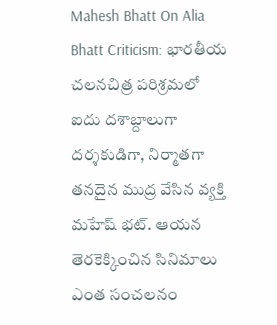Mahesh Bhatt On Alia Bhatt Criticism: భారతీయ చలనచిత్ర పరిశ్రమలో ఐదు దశాబ్దాలుగా దర్శకుడిగా, నిర్మాతగా తనదైన ముద్ర వేసిన వ్యక్తి మహేష్ భట్. ఆయన తెరకెక్కించిన సినిమాలు ఎంత సంచలనం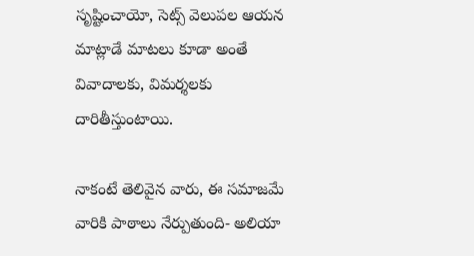సృష్టించాయో, సెట్స్ వెలుపల ఆయన మాట్లాడే మాటలు కూడా అంతే వివాదాలకు, విమర్శలకు దారితీస్తుంటాయి.

నాకంటే తెలివైన వారు, ఈ సమాజమే వారికి పాఠాలు నేర్పుతుంది- అలియా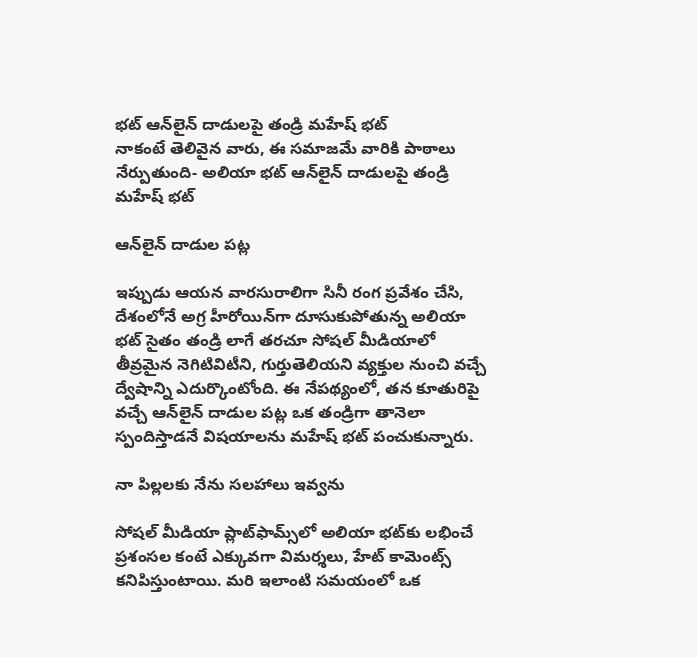భట్ ఆన్‌లైన్ దాడులపై తండ్రి మహేష్ భట్
నాకంటే తెలివైన వారు, ఈ సమాజమే వారికి పాఠాలు నేర్పుతుంది- అలియా భట్ ఆన్‌లైన్ దాడులపై తండ్రి మహేష్ భట్

ఆన్‌లైన్ దాడుల పట్ల

ఇప్పుడు ఆయన వారసురాలిగా సినీ రంగ ప్రవేశం చేసి, దేశంలోనే అగ్ర హీరోయిన్‌గా దూసుకుపోతున్న అలియా భట్ సైతం తండ్రి లాగే తరచూ సోషల్ మీడియాలో తీవ్రమైన నెగిటివిటీని, గుర్తుతెలియని వ్యక్తుల నుంచి వచ్చే ద్వేషాన్ని ఎదుర్కొంటోంది. ఈ నేపథ్యంలో, తన కూతురిపై వచ్చే ఆన్‌లైన్ దాడుల పట్ల ఒక తండ్రిగా తానెలా స్పందిస్తాడనే విషయాలను మహేష్ భట్ పంచుకున్నారు.

నా పిల్లలకు నేను సలహాలు ఇవ్వను

సోషల్ మీడియా ప్లాట్‌ఫామ్స్‌లో అలియా భట్‌కు లభించే ప్రశంసల కంటే ఎక్కువగా విమర్శలు, హేట్ కామెంట్స్ కనిపిస్తుంటాయి. మరి ఇలాంటి సమయంలో ఒక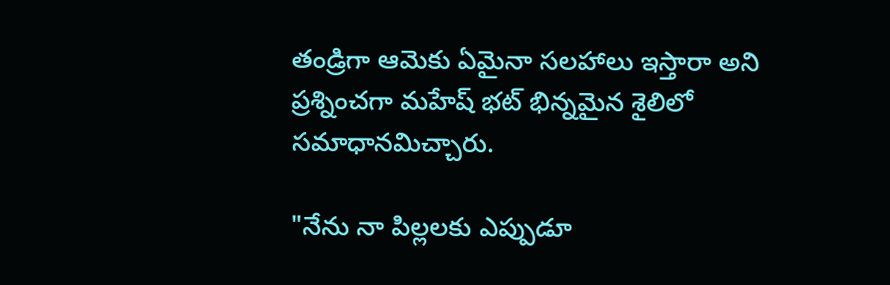తండ్రిగా ఆమెకు ఏమైనా సలహాలు ఇస్తారా అని ప్రశ్నించగా మహేష్ భట్ భిన్నమైన శైలిలో సమాధానమిచ్చారు.

"నేను నా పిల్లలకు ఎప్పుడూ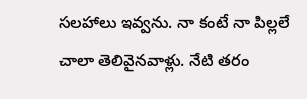సలహాలు ఇవ్వను. నా కంటే నా పిల్లలే చాలా తెలివైనవాళ్లు. నేటి తరం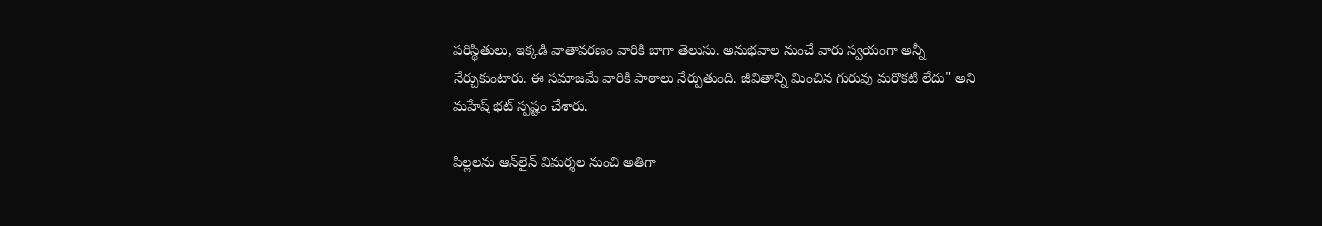పరిస్థితులు, ఇక్కడి వాతావరణం వారికి బాగా తెలుసు. అనుభవాల నుంచే వారు స్వయంగా అన్నీ నేర్చుకుంటారు. ఈ సమాజమే వారికి పాఠాలు నేర్పుతుంది. జీవితాన్ని మించిన గురువు మరొకటి లేదు" అని మహేష్ భట్ స్పష్టం చేశారు.

పిల్లలను ఆన్‌లైన్ విమర్శల నుంచి అతిగా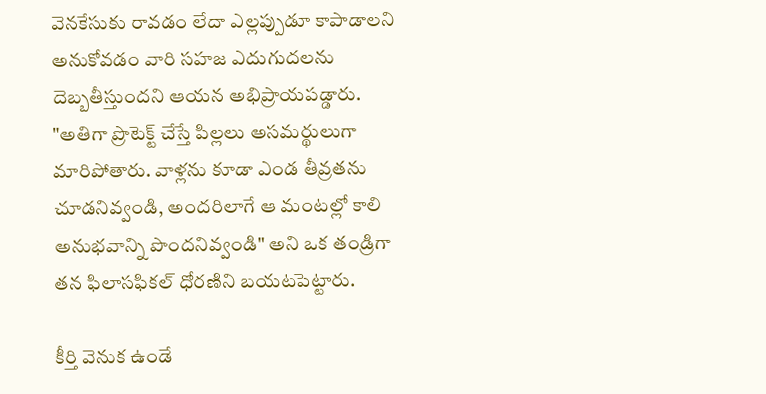వెనకేసుకు రావడం లేదా ఎల్లప్పుడూ కాపాడాలని అనుకోవడం వారి సహజ ఎదుగుదలను దెబ్బతీస్తుందని ఆయన అభిప్రాయపడ్డారు. "అతిగా ప్రొటెక్ట్ చేస్తే పిల్లలు అసమర్థులుగా మారిపోతారు. వాళ్లను కూడా ఎండ తీవ్రతను చూడనివ్వండి, అందరిలాగే ఆ మంటల్లో కాలి అనుభవాన్ని పొందనివ్వండి" అని ఒక తండ్రిగా తన ఫిలాసఫికల్ ధోరణిని బయటపెట్టారు.

కీర్తి వెనుక ఉండే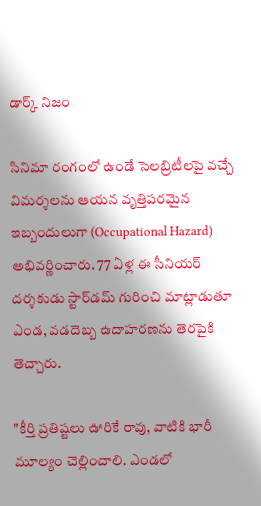డార్క్ నిజం

సినిమా రంగంలో ఉండే సెలబ్రిటీలపై వచ్చే విమర్శలను ఆయన వృత్తిపరమైన ఇబ్బందులుగా (Occupational Hazard) అభివర్ణించారు. 77 ఏళ్ల ఈ సీనియర్ దర్శకుడు స్టార్‌డమ్ గురించి మాట్లాడుతూ ఎండ, వడదెబ్బ ఉదాహరణను తెరపైకి తెచ్చారు.

"కీర్తి ప్రతిష్టలు ఊరికే రావు, వాటికి భారీ మూల్యం చెల్లించాలి. ఎండలో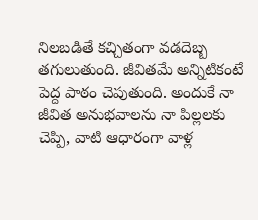నిలబడితే కచ్చితంగా వడదెబ్బ తగులుతుంది. జీవితమే అన్నిటికంటే పెద్ద పాఠం చెపుతుంది. అందుకే నా జీవిత అనుభవాలను నా పిల్లలకు చెప్పి, వాటి ఆధారంగా వాళ్ల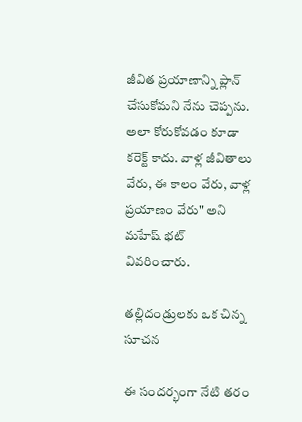జీవిత ప్రయాణాన్ని ప్లాన్ చేసుకోమని నేను చెప్పను. అలా కోరుకోవడం కూడా కరెక్ట్ కాదు. వాళ్ల జీవితాలు వేరు, ఈ కాలం వేరు, వాళ్ల ప్రయాణం వేరు" అని మహేష్ భట్ వివరించారు.

తల్లిదండ్రులకు ఒక చిన్న సూచన

ఈ సందర్భంగా నేటి తరం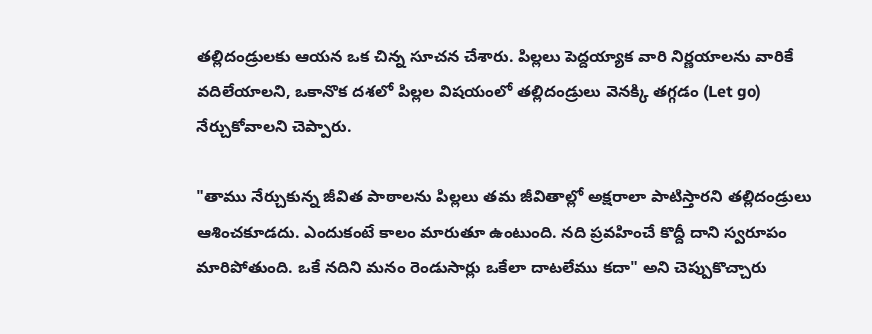తల్లిదండ్రులకు ఆయన ఒక చిన్న సూచన చేశారు. పిల్లలు పెద్దయ్యాక వారి నిర్ణయాలను వారికే వదిలేయాలని, ఒకానొక దశలో పిల్లల విషయంలో తల్లిదండ్రులు వెనక్కి తగ్గడం (Let go) నేర్చుకోవాలని చెప్పారు.

"తాము నేర్చుకున్న జీవిత పాఠాలను పిల్లలు తమ జీవితాల్లో అక్షరాలా పాటిస్తారని తల్లిదండ్రులు ఆశించకూడదు. ఎందుకంటే కాలం మారుతూ ఉంటుంది. నది ప్రవహించే కొద్దీ దాని స్వరూపం మారిపోతుంది. ఒకే నదిని మనం రెండుసార్లు ఒకేలా దాటలేము కదా" అని చెప్పుకొచ్చారు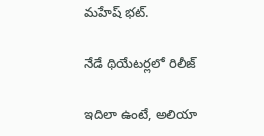మహేష్ భట్.

నేడే థియేటర్లలో రిలీజ్

ఇదిలా ఉంటే, అలియా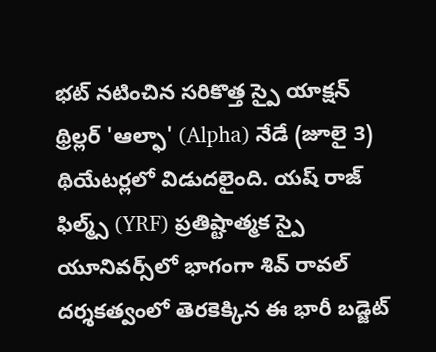భట్ నటించిన సరికొత్త స్పై యాక్షన్ థ్రిల్లర్ 'ఆల్ఫా' (Alpha) నేడే (జూలై 3) థియేటర్లలో విడుదలైంది. యష్ రాజ్ ఫిల్మ్స్ (YRF) ప్రతిష్టాత్మక స్పై యూనివర్స్‌లో భాగంగా శివ్ రావల్ దర్శకత్వంలో తెరకెక్కిన ఈ భారీ బడ్జెట్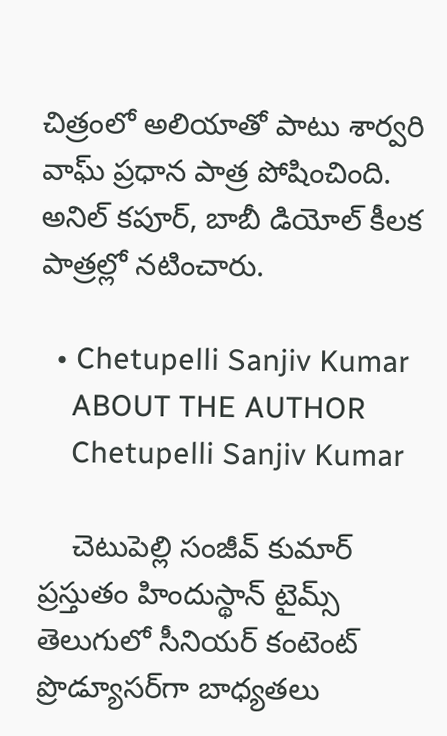చిత్రంలో అలియాతో పాటు శార్వరి వాఘ్ ప్రధాన పాత్ర పోషించింది. అనిల్ కపూర్, బాబీ డియోల్ కీలక పాత్రల్లో నటించారు.

  • Chetupelli Sanjiv Kumar
    ABOUT THE AUTHOR
    Chetupelli Sanjiv Kumar

    చెటుపెల్లి సంజీవ్ కుమార్ ప్రస్తుతం హిందుస్థాన్ టైమ్స్ తెలుగులో సీనియర్ కంటెంట్ ప్రొడ్యూసర్‌గా బాధ్యతలు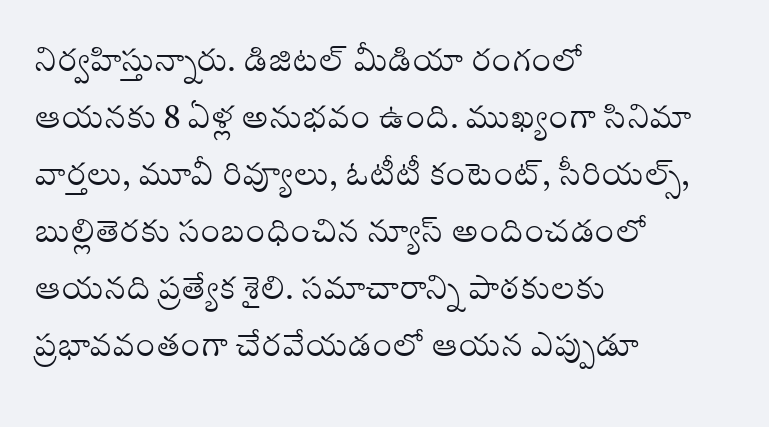నిర్వహిస్తున్నారు. డిజిటల్ మీడియా రంగంలో ఆయనకు 8 ఏళ్ల అనుభవం ఉంది. ముఖ్యంగా సినిమా వార్తలు, మూవీ రివ్యూలు, ఓటీటీ కంటెంట్, సీరియల్స్, బుల్లితెరకు సంబంధించిన న్యూస్ అందించడంలో ఆయనది ప్రత్యేక శైలి. సమాచారాన్ని పాఠకులకు ప్రభావవంతంగా చేరవేయడంలో ఆయన ఎప్పుడూ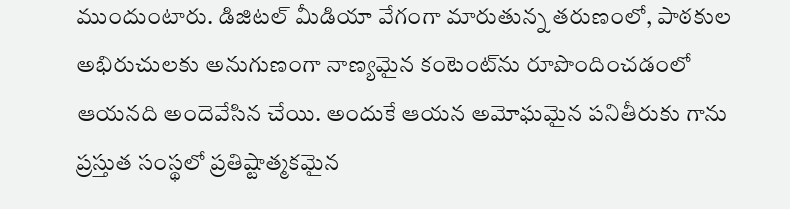ముందుంటారు. డిజిటల్ మీడియా వేగంగా మారుతున్న తరుణంలో, పాఠకుల అభిరుచులకు అనుగుణంగా నాణ్యమైన కంటెంట్‌ను రూపొందించడంలో ఆయనది అందెవేసిన చేయి. అందుకే ఆయన అమోఘమైన పనితీరుకు గాను ప్రస్తుత సంస్థలో ప్రతిష్టాత్మకమైన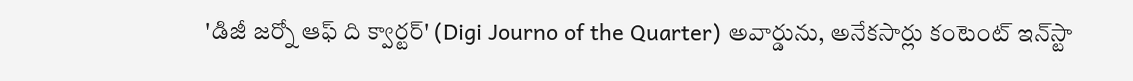'డిజీ జర్నో ఆఫ్ ది క్వార్టర్' (Digi Journo of the Quarter) అవార్డును, అనేకసార్లు కంటెంట్ ఇన్‌స్టా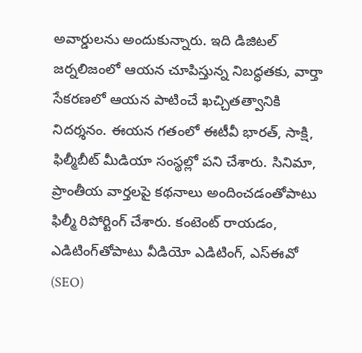అవార్డులను అందుకున్నారు. ఇది డిజిటల్ జర్నలిజంలో ఆయన చూపిస్తున్న నిబద్ధతకు, వార్తా సేకరణలో ఆయన పాటించే ఖచ్చితత్వానికి నిదర్శనం. ఈయన గతంలో ఈటీవీ భారత్, సాక్షి, ఫిల్మీబీట్ మీడియా సంస్థల్లో పని చేశారు. సినిమా, ప్రాంతీయ వార్తలపై కథనాలు అందించడంతోపాటు ఫిల్మీ రిపోర్టింగ్ చేశారు. కంటెంట్ రాయడం, ఎడిటింగ్‌తోపాటు వీడియో ఎడిటింగ్, ఎస్‌ఈవో (SEO)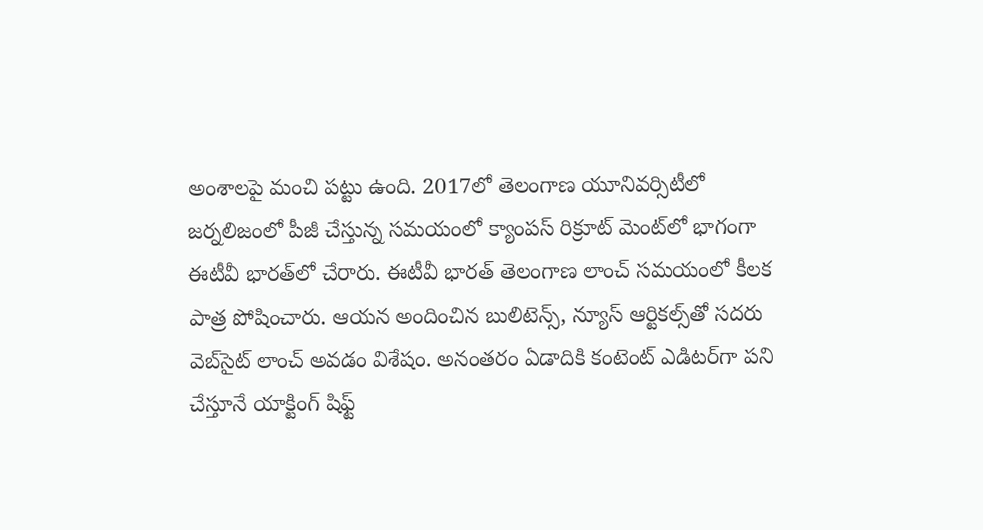అంశాలపై మంచి పట్టు ఉంది. 2017లో తెలంగాణ యూనివర్సిటీలో జర్నలిజంలో పీజీ చేస్తున్న సమయంలో క్యాంపస్ రిక్రూట్ మెంట్‌లో భాగంగా ఈటీవీ భారత్‌లో చేరారు. ఈటీవీ భారత్ తెలంగాణ లాంచ్ సమయంలో కీలక పాత్ర పోషించారు. ఆయన అందించిన బులిటెన్స్, న్యూస్ ఆర్టికల్స్‌తో సదరు వెబ్‌సైట్ లాంచ్ అవడం విశేషం. అనంతరం ఏడాదికి కంటెంట్ ఎడిటర్‌గా పని చేస్తూనే యాక్టింగ్ షిఫ్ట్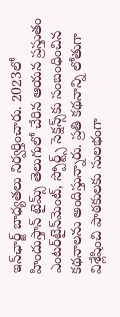ఇన్‌ఛార్జ్ బాధ్యతలు నిర్వర్తించారు. 2023లో హిందుస్తాన్ టైమ్స్ తెలుగులో చేరిన ఆయన ప్రస్తుతం ఎంటర్‌టైన్‌మెంట్, స్పోర్ట్స్ సెక్షన్స్‌కు సంబంధించిన కథనాలను అందిస్తున్నారు. ప్రతి కథనాన్ని లోతుగా విశ్లేషించి పాఠకులకు సులభంగా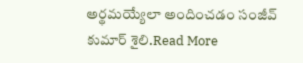అర్థమయ్యేలా అందించడం సంజీవ్ కుమార్ శైలి.Read More